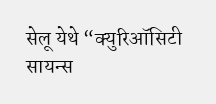सेलू येथे “क्युरिऑसिटी सायन्स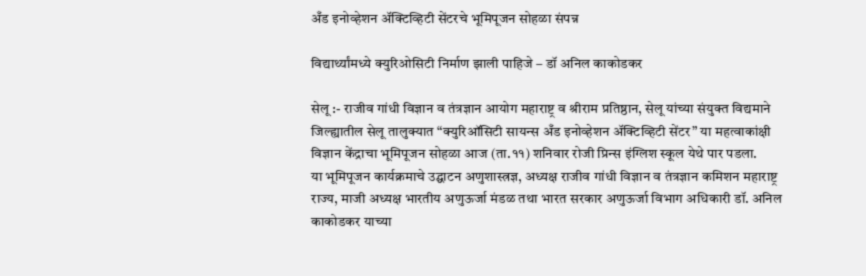अँड इनोव्हेशन अ‍ॅक्टिव्हिटी सेंटरचे भूमिपूजन सोहळा संपन्न

विद्यार्थ्यांमध्ये क्युरिओसिटी निर्माण झाली पाहिजे – डॉ अनिल काकोडकर

सेलू :- राजीव गांधी विज्ञान व तंत्रज्ञान आयोग महाराष्ट्र व श्रीराम प्रतिष्ठान, सेलू यांच्या संयुक्त विद्यमाने जिल्ह्यातील सेलू तालुक्यात “क्युरिऑसिटी सायन्स अँड इनोव्हेशन अ‍ॅक्टिव्हिटी सेंटर” या महत्वाकांक्षी विज्ञान केंद्राचा भूमिपूजन सोहळा आज (ता.११) शनिवार रोजी प्रिन्स इंग्लिश स्कूल येथे पार पडला.
या भूमिपूजन कार्यक्रमाचे उद्घाटन अणुशास्त्रज्ञ, अध्यक्ष राजीव गांधी विज्ञान व तंत्रज्ञान कमिशन महाराष्ट्र राज्य, माजी अध्यक्ष भारतीय अणुऊर्जा मंडळ तथा भारत सरकार अणुऊर्जा विभाग अधिकारी डॉ. अनिल काकोडकर याच्या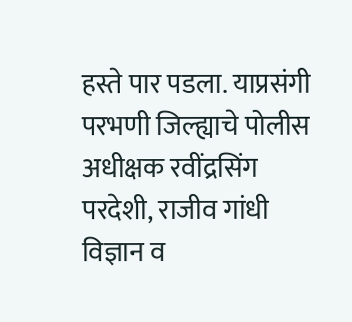हस्ते पार पडला. याप्रसंगी परभणी जिल्ह्याचे पोलीस अधीक्षक रवींद्रसिंग परदेशी, राजीव गांधी विज्ञान व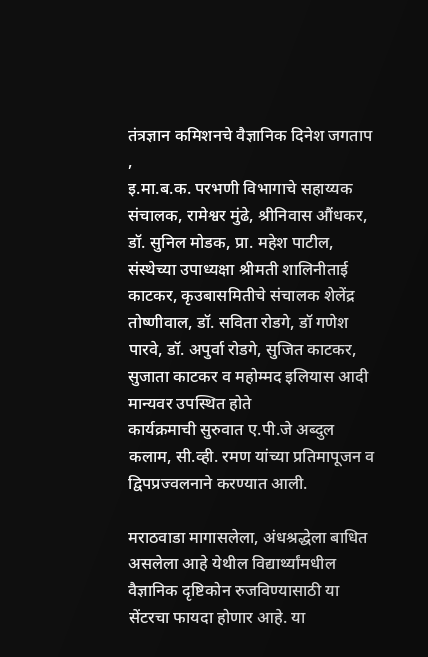तंत्रज्ञान कमिशनचे वैज्ञानिक दिनेश जगताप ,
इ.मा.ब.क. परभणी विभागाचे सहाय्यक संचालक, रामेश्वर मुंढे, श्रीनिवास औंधकर, डॉ. सुनिल मोडक, प्रा. महेश पाटील, संस्थेच्या उपाध्यक्षा श्रीमती शालिनीताई काटकर, कृउबासमितीचे संचालक शेलेंद्र तोष्णीवाल, डॉ. सविता रोडगे, डॉ गणेश पारवे, डॉ. अपुर्वा रोडगे, सुजित काटकर, सुजाता काटकर व महोम्मद इलियास आदी मान्यवर उपस्थित होते
कार्यक्रमाची सुरुवात ए.पी.जे अब्दुल कलाम, सी.व्ही. रमण यांच्या प्रतिमापूजन व द्विपप्रज्वलनाने करण्यात आली.

मराठवाडा मागासलेला, अंधश्रद्धेला बाधित असलेला आहे येथील विद्यार्थ्यांमधील वैज्ञानिक दृष्टिकोन रुजविण्यासाठी या सेंटरचा फायदा होणार आहे. या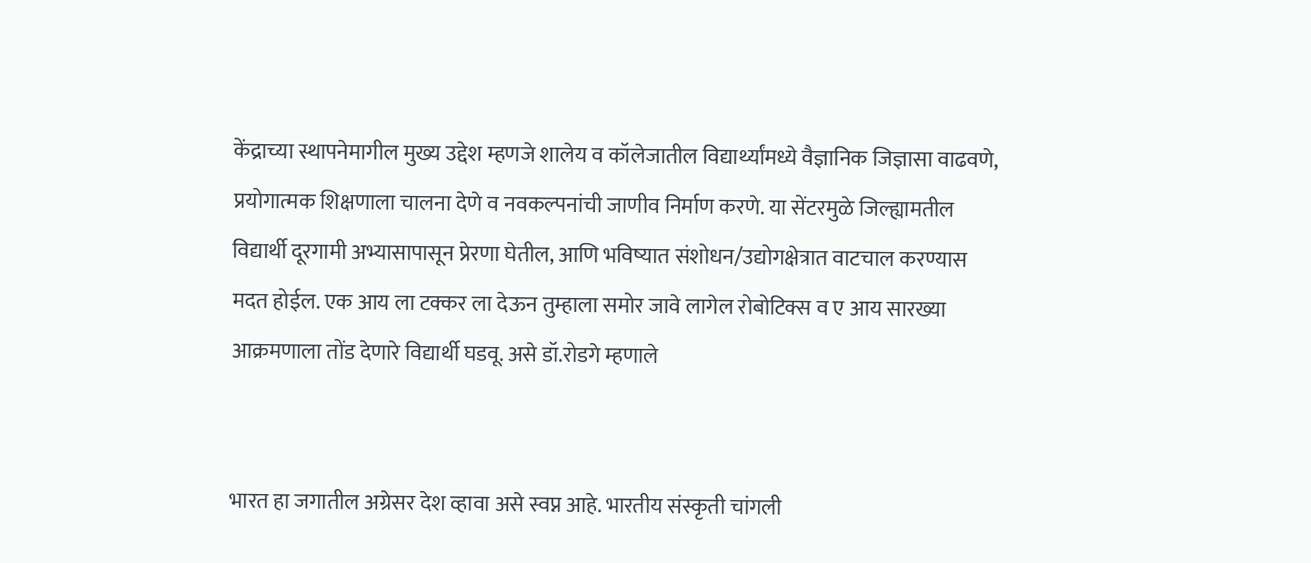केंद्राच्या स्थापनेमागील मुख्य उद्देश म्हणजे शालेय व कॉलेजातील विद्यार्थ्यांमध्ये वैज्ञानिक जिज्ञासा वाढवणे, प्रयोगात्मक शिक्षणाला चालना देणे व नवकल्पनांची जाणीव निर्माण करणे. या सेंटरमुळे जिल्ह्यामतील विद्यार्थी दूरगामी अभ्यासापासून प्रेरणा घेतील, आणि भविष्यात संशोधन/उद्योगक्षेत्रात वाटचाल करण्यास मदत होईल. एक आय ला टक्कर ला देऊन तुम्हाला समोर जावे लागेल रोबोटिक्स व ए आय सारख्या आक्रमणाला तोंड देणारे विद्यार्थी घडवू. असे डॉ.रोडगे म्हणाले


भारत हा जगातील अग्रेसर देश व्हावा असे स्वप्न आहे. भारतीय संस्कृती चांगली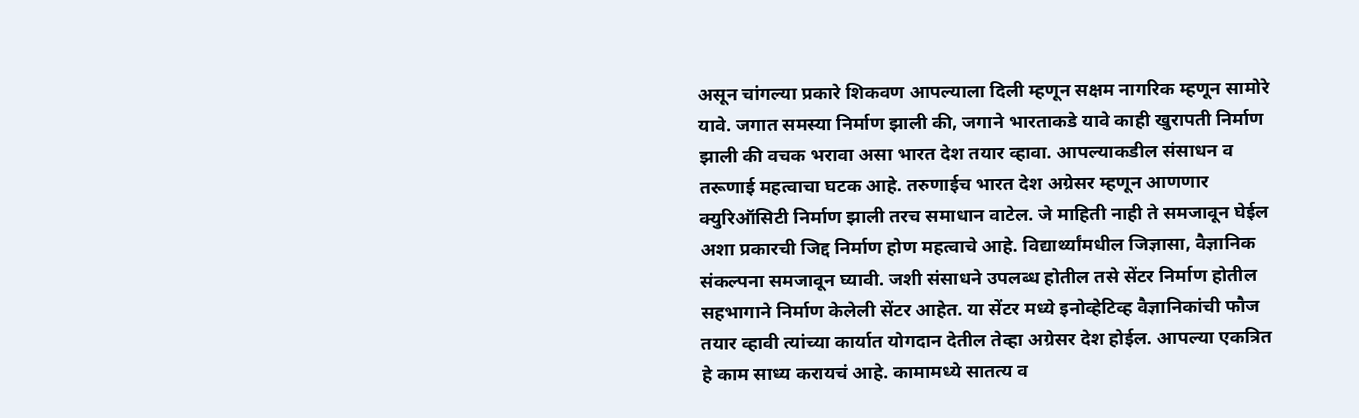असून चांगल्या प्रकारे शिकवण आपल्याला दिली म्हणून सक्षम नागरिक म्हणून सामोरे यावे. जगात समस्या निर्माण झाली की, जगाने भारताकडे यावे काही खुरापती निर्माण झाली की वचक भरावा असा भारत देश तयार व्हावा. आपल्याकडील संसाधन व तरूणाई महत्वाचा घटक आहे. तरुणाईच भारत देश अग्रेसर म्हणून आणणार क्युरिऑसिटी निर्माण झाली तरच समाधान वाटेल. जे माहिती नाही ते समजावून घेईल अशा प्रकारची जिद्द निर्माण होण महत्वाचे आहे. विद्यार्थ्यांमधील जिज्ञासा, वैज्ञानिक संकल्पना समजावून घ्यावी. जशी संसाधने उपलब्ध होतील तसे सेंटर निर्माण होतील सहभागाने निर्माण केलेली सेंटर आहेत. या सेंटर मध्ये इनोव्हेटिव्ह वैज्ञानिकांची फौज तयार व्हावी त्यांच्या कार्यात योगदान देतील तेव्हा अग्रेसर देश होईल. आपल्या एकत्रित हे काम साध्य करायचं आहे. कामामध्ये सातत्य व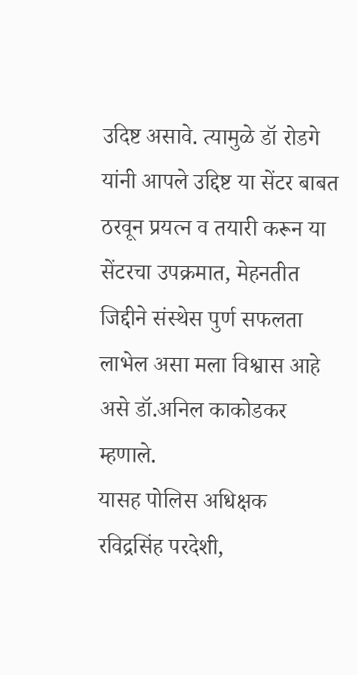उदिष्ट असावे. त्यामुळे डॉ रोडगे यांनी आपले उद्दिष्ट या सेंटर बाबत ठरवून प्रयत्न व तयारी करून या सेंटरचा उपक्रमात, मेहनतीत जिद्दीने संस्थेस पुर्ण सफलता लाभेल असा मला विश्वास आहे असे डॉ.अनिल काकोडकर म्हणाले.
यासह पोलिस अधिक्षक रविद्रसिंह परदेशी,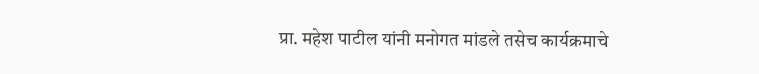प्रा. महेश पाटील यांनी मनोगत मांडले तसेच कार्यक्रमाचे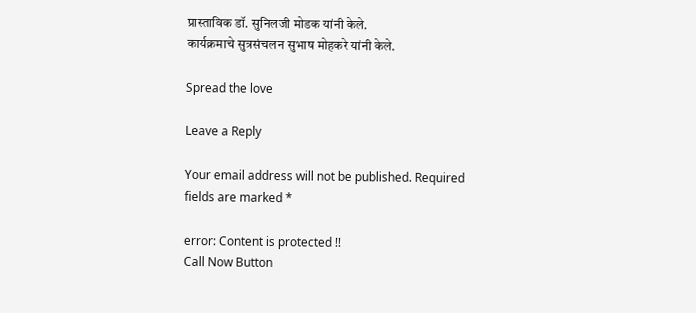प्रास्ताविक डॉ. सुनिलजी मोडक यांनी केले.
कार्यक्रमाचे सुत्रसंचलन सुभाष मोहकरे यांनी केले.

Spread the love

Leave a Reply

Your email address will not be published. Required fields are marked *

error: Content is protected !!
Call Now Button